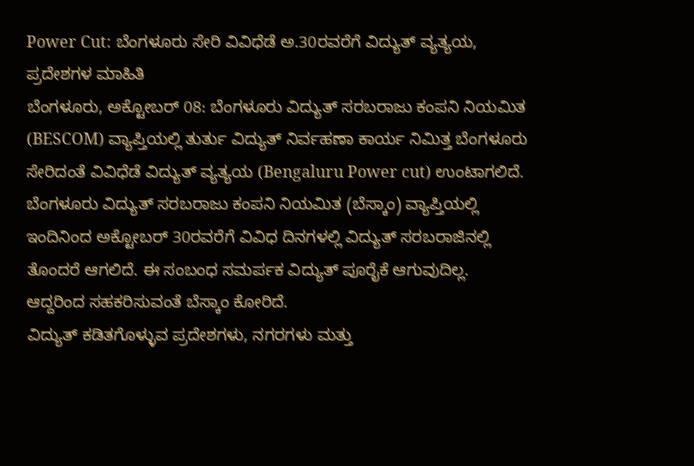Power Cut: ಬೆಂಗಳೂರು ಸೇರಿ ವಿವಿಧೆಡೆ ಅ.30ರವರೆಗೆ ವಿದ್ಯುತ್ ವ್ಯತ್ಯಯ, ಪ್ರದೇಶಗಳ ಮಾಹಿತಿ
ಬೆಂಗಳೂರು, ಅಕ್ಟೋಬರ್ 08: ಬೆಂಗಳೂರು ವಿದ್ಯುತ್ ಸರಬರಾಜು ಕಂಪನಿ ನಿಯಮಿತ (BESCOM) ವ್ಯಾಪ್ತಿಯಲ್ಲಿ ತುರ್ತು ವಿದ್ಯುತ್ ನಿರ್ವಹಣಾ ಕಾರ್ಯ ನಿಮಿತ್ತ ಬೆಂಗಳೂರು ಸೇರಿದಂತೆ ವಿವಿಧೆಡೆ ವಿದ್ಯುತ್ ವ್ಯತ್ಯಯ (Bengaluru Power cut) ಉಂಟಾಗಲಿದೆ.
ಬೆಂಗಳೂರು ವಿದ್ಯುತ್ ಸರಬರಾಜು ಕಂಪನಿ ನಿಯಮಿತ (ಬೆಸ್ಕಾಂ) ವ್ಯಾಪ್ತಿಯಲ್ಲಿ ಇಂದಿನಿಂದ ಅಕ್ಟೋಬರ್ 30ರವರೆಗೆ ವಿವಿಧ ದಿನಗಳಲ್ಲಿ ವಿದ್ಯುತ್ ಸರಬರಾಜಿನಲ್ಲಿ ತೊಂದರೆ ಆಗಲಿದೆ. ಈ ಸಂಬಂಧ ಸಮರ್ಪಕ ವಿದ್ಯುತ್ ಪೂರೈಕೆ ಆಗುವುದಿಲ್ಲ. ಆದ್ದರಿಂದ ಸಹಕರಿಸುವಂತೆ ಬೆಸ್ಕಾಂ ಕೋರಿದೆ.
ವಿದ್ಯುತ್ ಕಡಿತಗೊಳ್ಳುವ ಪ್ರದೇಶಗಳು, ನಗರಗಳು ಮತ್ತು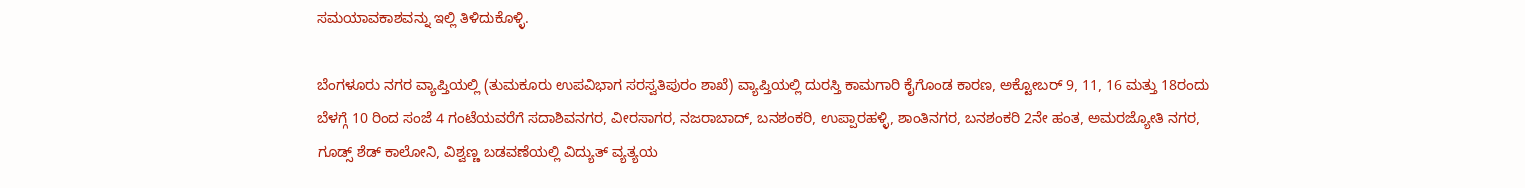ಸಮಯಾವಕಾಶವನ್ನು ಇಲ್ಲಿ ತಿಳಿದುಕೊಳ್ಳಿ.

ಬೆಂಗಳೂರು ನಗರ ವ್ಯಾಪ್ತಿಯಲ್ಲಿ (ತುಮಕೂರು ಉಪವಿಭಾಗ ಸರಸ್ವತಿಪುರಂ ಶಾಖೆ) ವ್ಯಾಪ್ತಿಯಲ್ಲಿ ದುರಸ್ತಿ ಕಾಮಗಾರಿ ಕೈಗೊಂಡ ಕಾರಣ, ಅಕ್ಟೋಬರ್ 9, 11, 16 ಮತ್ತು 18ರಂದು ಬೆಳಗ್ಗೆ 10 ರಿಂದ ಸಂಜೆ 4 ಗಂಟೆಯವರೆಗೆ ಸದಾಶಿವನಗರ, ವೀರಸಾಗರ, ನಜರಾಬಾದ್, ಬನಶಂಕರಿ, ಉಪ್ಪಾರಹಳ್ಳಿ, ಶಾಂತಿನಗರ, ಬನಶಂಕರಿ 2ನೇ ಹಂತ, ಅಮರಜ್ಯೋತಿ ನಗರ, ಗೂಡ್ಸ್ ಶೆಡ್ ಕಾಲೋನಿ, ವಿಶ್ವಣ್ಣ ಬಡವಣೆಯಲ್ಲಿ ವಿದ್ಯುತ್ ವ್ಯತ್ಯಯ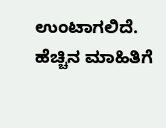ಉಂಟಾಗಲಿದೆ. ಹೆಚ್ಚಿನ ಮಾಹಿತಿಗೆ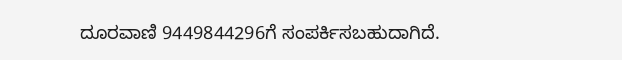ದೂರವಾಣಿ 9449844296ಗೆ ಸಂಪರ್ಕಿಸಬಹುದಾಗಿದೆ.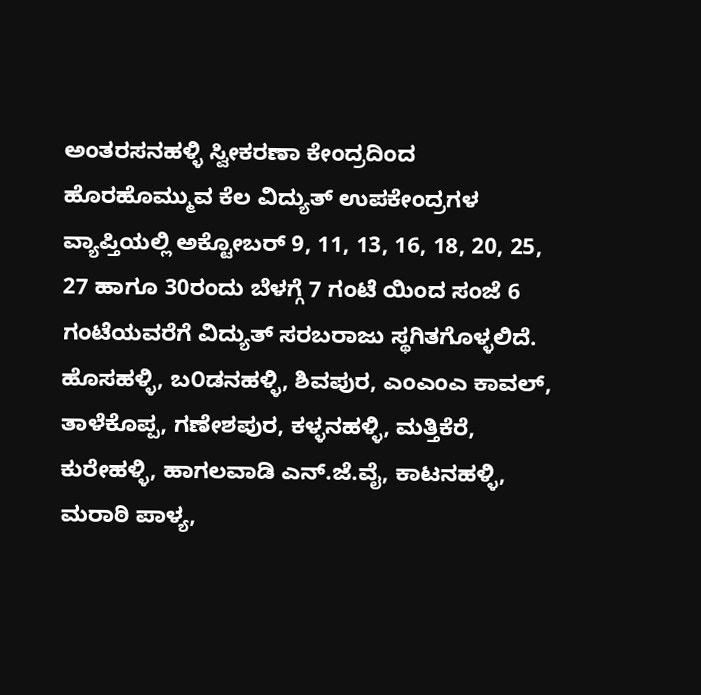ಅಂತರಸನಹಳ್ಳಿ ಸ್ವೀಕರಣಾ ಕೇಂದ್ರದಿಂದ ಹೊರಹೊಮ್ಮುವ ಕೆಲ ವಿದ್ಯುತ್ ಉಪಕೇಂದ್ರಗಳ ವ್ಯಾಪ್ತಿಯಲ್ಲಿ ಅಕ್ಟೋಬರ್ 9, 11, 13, 16, 18, 20, 25, 27 ಹಾಗೂ 30ರಂದು ಬೆಳಗ್ಗೆ 7 ಗಂಟೆ ಯಿಂದ ಸಂಜೆ 6 ಗಂಟೆಯವರೆಗೆ ವಿದ್ಯುತ್ ಸರಬರಾಜು ಸ್ಥಗಿತಗೊಳ್ಳಲಿದೆ.
ಹೊಸಹಳ್ಳಿ, ಬ೦ಡನಹಳ್ಳಿ, ಶಿವಪುರ, ಎಂಎಂಎ ಕಾವಲ್, ತಾಳೆಕೊಪ್ಪ, ಗಣೇಶಪುರ, ಕಳ್ಳನಹಳ್ಳಿ, ಮತ್ತಿಕೆರೆ, ಕುರೇಹಳ್ಳಿ, ಹಾಗಲವಾಡಿ ಎನ್.ಜೆ.ವೈ, ಕಾಟನಹಳ್ಳಿ, ಮರಾಠಿ ಪಾಳ್ಯ,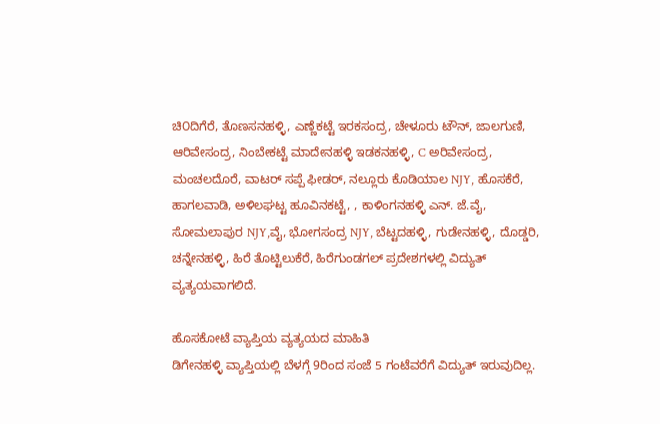ಚಿ೦ದಿಗೆರೆ, ತೊಣಸನಹಳ್ಳಿ, ಎಣ್ಣೆಕಟ್ಟೆ ಇರಕಸಂದ್ರ, ಚೇಳೂರು ಟೌನ್, ಜಾಲಗುಣಿ, ಆರಿವೇಸಂದ್ರ, ನಿಂಬೇಕಟ್ಟೆ ಮಾದೇನಹಳ್ಳಿ ಇಡಕನಹಳ್ಳಿ, C ಅರಿವೇಸಂದ್ರ, ಮಂಚಲದೊರೆ, ವಾಟರ್ ಸಪ್ಪೆ ಫೀಡರ್, ನಲ್ಲೂರು ಕೊಡಿಯಾಲ NJY, ಹೊಸಕೆರೆ, ಹಾಗಲವಾಡಿ, ಅಳಿಲಘಟ್ಟ ಹೂವಿನಕಟ್ಟೆ, , ಕಾಳಿಂಗನಹಳ್ಳಿ ಎನ್. ಜೆ.ವೈ, ಸೋಮಲಾಪುರ NJY,ವೈ, ಭೋಗಸಂದ್ರ NJY, ಬೆಟ್ಟದಹಳ್ಳಿ, ಗುಡೇನಹಳ್ಳಿ, ದೊಡ್ಡರಿ, ಚನ್ನೇನಹಳ್ಳಿ, ಹಿರೆ ತೊಟ್ಟಿಲುಕೆರೆ, ಹಿರೆಗುಂಡಗಲ್ ಪ್ರದೇಶಗಳಲ್ಲಿ ವಿದ್ಯುತ್ ವ್ಯತ್ಯಯವಾಗಲಿದೆ.

ಹೊಸಕೋಟೆ ವ್ಯಾಪ್ತಿಯ ವ್ಯತ್ಯಯದ ಮಾಹಿತಿ
ಡಿಗೇನಹಳ್ಳಿ ವ್ಯಾಪ್ತಿಯಲ್ಲಿ ಬೆಳಗ್ಗೆ 9ರಿಂದ ಸಂಜೆ 5 ಗಂಟೆವರೆಗೆ ವಿದ್ಯುತ್ ಇರುವುದಿಲ್ಲ.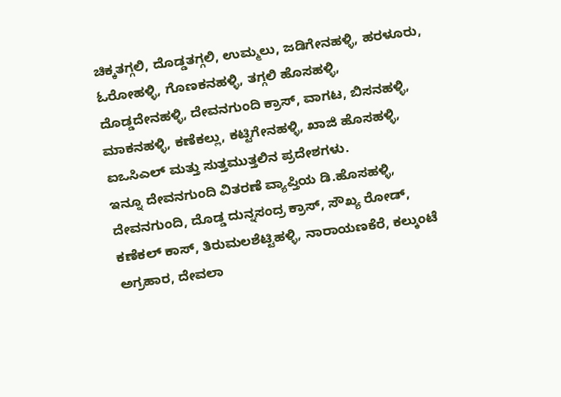ಚಿಕ್ಕತಗ್ಗಲಿ, ದೊಡ್ಡತಗ್ಗಲಿ, ಉಮ್ಮಲು, ಜಡಿಗೇನಹಳ್ಳಿ, ಹರಳೂರು, ಓರೋಹಳ್ಳಿ, ಗೊಣಕನಹಳ್ಳಿ, ತಗ್ಗಲಿ ಹೊಸಹಳ್ಳಿ, ದೊಡ್ಡದೇನಹಳ್ಳಿ, ದೇವನಗುಂದಿ ಕ್ರಾಸ್, ವಾಗಟ, ಬಿಸನಹಳ್ಳಿ, ಮಾಕನಹಳ್ಳಿ, ಕಣೆಕಲ್ಲು, ಕಟ್ಟಿಗೇನಹಳ್ಳಿ, ಖಾಜಿ ಹೊಸಹಳ್ಳಿ, ಐಒಸಿಎಲ್ ಮತ್ತು ಸುತ್ತಮುತ್ತಲಿನ ಪ್ರದೇಶಗಳು.
ಇನ್ನೂ ದೇವನಗುಂದಿ ವಿತರಣೆ ವ್ಯಾಪ್ತಿಯ ಡಿ.ಹೊಸಹಳ್ಳಿ, ದೇವನಗುಂದಿ, ದೊಡ್ಡ ದುನ್ನಸಂದ್ರ ಕ್ರಾಸ್, ಸೌಖ್ಯ ರೋಡ್, ಕಣೆಕಲ್ ಕಾಸ್, ತಿರುಮಲಶೆಟ್ಟಿಹಳ್ಳಿ, ನಾರಾಯಣಕೆರೆ, ಕಲ್ಕುಂಟೆ ಅಗ್ರಹಾರ, ದೇವಲಾ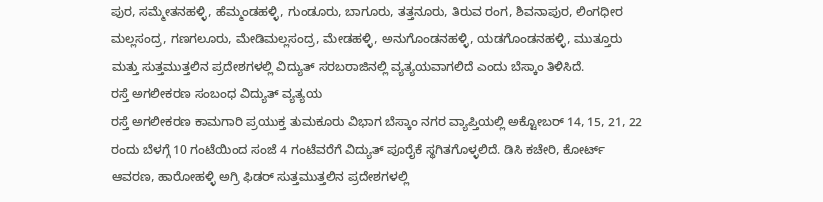ಪುರ, ಸಮ್ಮೇತನಹಳ್ಳಿ, ಹೆಮ್ಮಂಡಹಳ್ಳಿ, ಗುಂಡೂರು, ಬಾಗೂರು, ತತ್ತನೂರು, ತಿರುವ ರಂಗ, ಶಿವನಾಪುರ, ಲಿಂಗಧೀರ ಮಲ್ಲಸಂದ್ರ, ಗಣಗಲೂರು, ಮೇಡಿಮಲ್ಲಸಂದ್ರ, ಮೇಡಹಳ್ಳಿ, ಅನುಗೊಂಡನಹಳ್ಳಿ, ಯಡಗೊಂಡನಹಳ್ಳಿ, ಮುತ್ತೂರು ಮತ್ತು ಸುತ್ತಮುತ್ತಲಿನ ಪ್ರದೇಶಗಳಲ್ಲಿ ವಿದ್ಯುತ್ ಸರಬರಾಜಿನಲ್ಲಿ ವ್ಯತ್ಯಯವಾಗಲಿದೆ ಎಂದು ಬೆಸ್ಕಾಂ ತಿಳಿಸಿದೆ.
ರಸ್ತೆ ಅಗಲೀಕರಣ ಸಂಬಂಧ ವಿದ್ಯುತ್ ವ್ಯತ್ಯಯ
ರಸ್ತೆ ಅಗಲೀಕರಣ ಕಾಮಗಾರಿ ಪ್ರಯುಕ್ತ ತುಮಕೂರು ವಿಭಾಗ ಬೆಸ್ಕಾಂ ನಗರ ವ್ಯಾಪ್ತಿಯಲ್ಲಿ ಅಕ್ಟೋಬರ್ 14, 15, 21, 22 ರಂದು ಬೆಳಗ್ಗೆ 10 ಗಂಟೆಯಿಂದ ಸಂಜೆ 4 ಗಂಟೆವರೆಗೆ ವಿದ್ಯುತ್ ಪೂರೈಕೆ ಸ್ಥಗಿತಗೊಳ್ಳಲಿದೆ. ಡಿಸಿ ಕಚೇರಿ, ಕೋರ್ಟ್ ಆವರಣ, ಹಾರೋಹಳ್ಳಿ ಅಗ್ರಿ ಫಿಡರ್ ಸುತ್ತಮುತ್ತಲಿನ ಪ್ರದೇಶಗಳಲ್ಲಿ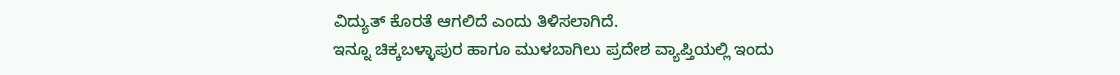ವಿದ್ಯುತ್ ಕೊರತೆ ಆಗಲಿದೆ ಎಂದು ತಿಳಿಸಲಾಗಿದೆ.
ಇನ್ನೂ ಚಿಕ್ಕಬಳ್ಳಾಪುರ ಹಾಗೂ ಮುಳಬಾಗಿಲು ಪ್ರದೇಶ ವ್ಯಾಪ್ತಿಯಲ್ಲಿ ಇಂದು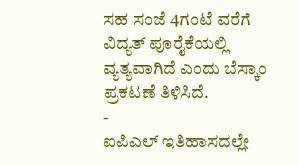ಸಹ ಸಂಜೆ 4ಗಂಟೆ ವರೆಗೆ ವಿದ್ಯತ್ ಪೂರೈಕೆಯಲ್ಲಿ ವ್ಯತ್ಯವಾಗಿದೆ ಎಂದು ಬೆಸ್ಕಾಂ ಪ್ರಕಟಣೆ ತಿಳಿಸಿದೆ.
-
ಐಪಿಎಲ್ ಇತಿಹಾಸದಲ್ಲೇ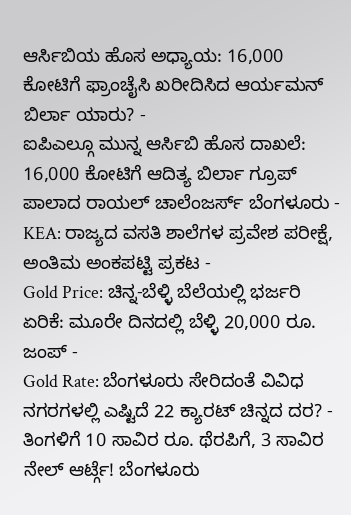ಆರ್ಸಿಬಿಯ ಹೊಸ ಅಧ್ಯಾಯ: 16,000 ಕೋಟಿಗೆ ಫ್ರಾಂಚೈಸಿ ಖರೀದಿಸಿದ ಆರ್ಯಮನ್ ಬಿರ್ಲಾ ಯಾರು? -
ಐಪಿಎಲ್ಗೂ ಮುನ್ನ ಆರ್ಸಿಬಿ ಹೊಸ ದಾಖಲೆ: 16,000 ಕೋಟಿಗೆ ಆದಿತ್ಯ ಬಿರ್ಲಾ ಗ್ರೂಪ್ ಪಾಲಾದ ರಾಯಲ್ ಚಾಲೆಂಜರ್ಸ್ ಬೆಂಗಳೂರು -
KEA: ರಾಜ್ಯದ ವಸತಿ ಶಾಲೆಗಳ ಪ್ರವೇಶ ಪರೀಕ್ಷೆ, ಅಂತಿಮ ಅಂಕಪಟ್ಟಿ ಪ್ರಕಟ -
Gold Price: ಚಿನ್ನ-ಬೆಳ್ಳಿ ಬೆಲೆಯಲ್ಲಿ ಭರ್ಜರಿ ಏರಿಕೆ: ಮೂರೇ ದಿನದಲ್ಲಿ ಬೆಳ್ಳಿ 20,000 ರೂ. ಜಂಪ್ -
Gold Rate: ಬೆಂಗಳೂರು ಸೇರಿದಂತೆ ವಿವಿಧ ನಗರಗಳಲ್ಲಿ ಎಷ್ಟಿದೆ 22 ಕ್ಯಾರಟ್ ಚಿನ್ನದ ದರ? -
ತಿಂಗಳಿಗೆ 10 ಸಾವಿರ ರೂ. ಥೆರಪಿಗೆ, 3 ಸಾವಿರ ನೇಲ್ ಆರ್ಟ್ಗೆ! ಬೆಂಗಳೂರು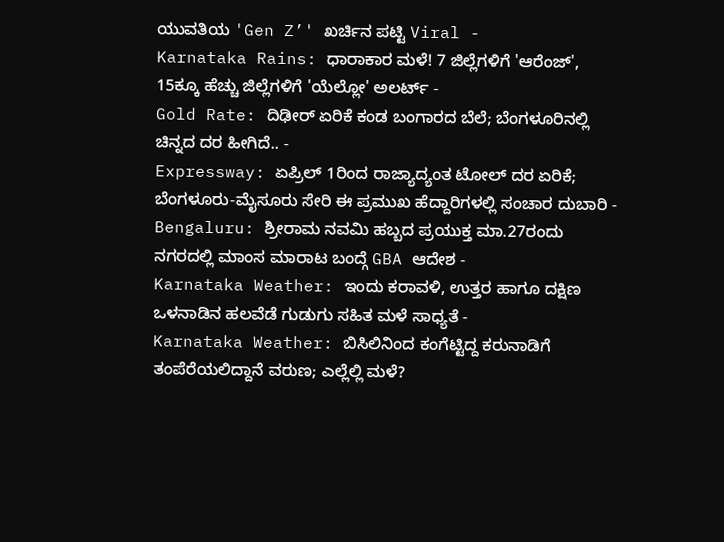ಯುವತಿಯ 'Gen Z’' ಖರ್ಚಿನ ಪಟ್ಟಿ Viral -
Karnataka Rains: ಧಾರಾಕಾರ ಮಳೆ! 7 ಜಿಲ್ಲೆಗಳಿಗೆ 'ಆರೆಂಜ್', 15ಕ್ಕೂ ಹೆಚ್ಚು ಜಿಲ್ಲೆಗಳಿಗೆ 'ಯೆಲ್ಲೋ' ಅಲರ್ಟ್ -
Gold Rate: ದಿಢೀರ್ ಏರಿಕೆ ಕಂಡ ಬಂಗಾರದ ಬೆಲೆ; ಬೆಂಗಳೂರಿನಲ್ಲಿ ಚಿನ್ನದ ದರ ಹೀಗಿದೆ.. -
Expressway: ಏಪ್ರಿಲ್ 1ರಿಂದ ರಾಜ್ಯಾದ್ಯಂತ ಟೋಲ್ ದರ ಏರಿಕೆ; ಬೆಂಗಳೂರು-ಮೈಸೂರು ಸೇರಿ ಈ ಪ್ರಮುಖ ಹೆದ್ದಾರಿಗಳಲ್ಲಿ ಸಂಚಾರ ದುಬಾರಿ -
Bengaluru: ಶ್ರೀರಾಮ ನವಮಿ ಹಬ್ಬದ ಪ್ರಯುಕ್ತ ಮಾ.27ರಂದು ನಗರದಲ್ಲಿ ಮಾಂಸ ಮಾರಾಟ ಬಂದ್ಗೆ GBA ಆದೇಶ -
Karnataka Weather: ಇಂದು ಕರಾವಳಿ, ಉತ್ತರ ಹಾಗೂ ದಕ್ಷಿಣ ಒಳನಾಡಿನ ಹಲವೆಡೆ ಗುಡುಗು ಸಹಿತ ಮಳೆ ಸಾಧ್ಯತೆ -
Karnataka Weather: ಬಿಸಿಲಿನಿಂದ ಕಂಗೆಟ್ಟಿದ್ದ ಕರುನಾಡಿಗೆ ತಂಪೆರೆಯಲಿದ್ದಾನೆ ವರುಣ; ಎಲ್ಲೆಲ್ಲಿ ಮಳೆ?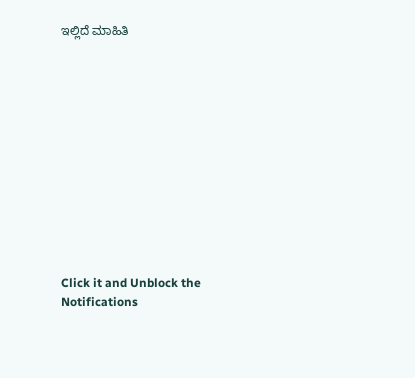ಇಲ್ಲಿದೆ ಮಾಹಿತಿ












Click it and Unblock the Notifications